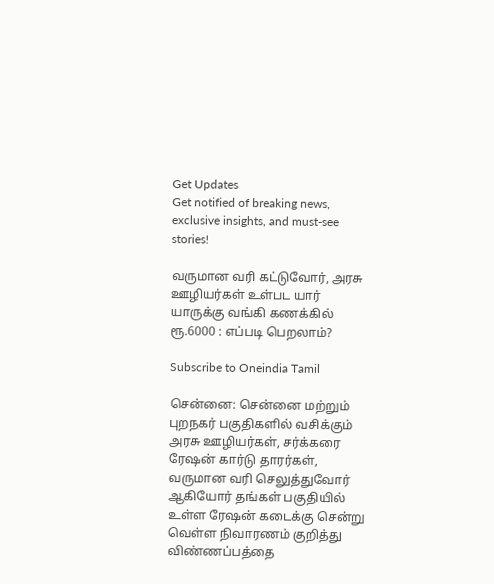Get Updates
Get notified of breaking news, exclusive insights, and must-see stories!

வருமான வரி கட்டுவோர், அரசு ஊழியர்கள் உள்பட யார் யாருக்கு வங்கி கணக்கில் ரூ.6000 : எப்படி பெறலாம்?

Subscribe to Oneindia Tamil

சென்னை: சென்னை மற்றும் புறநகர் பகுதிகளில் வசிக்கும் அரசு ஊழியர்கள், சர்க்கரை ரேஷன் கார்டு தாரர்கள், வருமான வரி செலுத்துவோர் ஆகியோர் தங்கள் பகுதியில் உள்ள ரேஷன் கடைக்கு சென்று வெள்ள நிவாரணம் குறித்து விண்ணப்பத்தை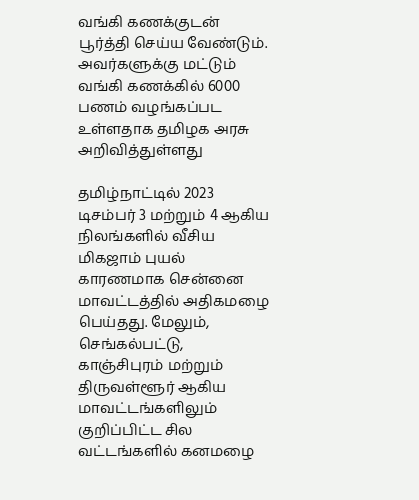வங்கி கணக்குடன் பூர்த்தி செய்ய வேண்டும். அவர்களுக்கு மட்டும் வங்கி கணக்கில் 6000 பணம் வழங்கப்பட உள்ளதாக தமிழக அரசு அறிவித்துள்ளது

தமிழ்நாட்டில் 2023 டிசம்பர் 3 மற்றும் 4 ஆகிய நிலங்களில் வீசிய மிகஜாம் புயல் காரணமாக சென்னை மாவட்டத்தில் அதிகமழை பெய்தது. மேலும், செங்கல்பட்டு, காஞ்சிபுரம் மற்றும் திருவள்ளூர் ஆகிய மாவட்டங்களிலும் குறிப்பிட்ட சில வட்டங்களில் கனமழை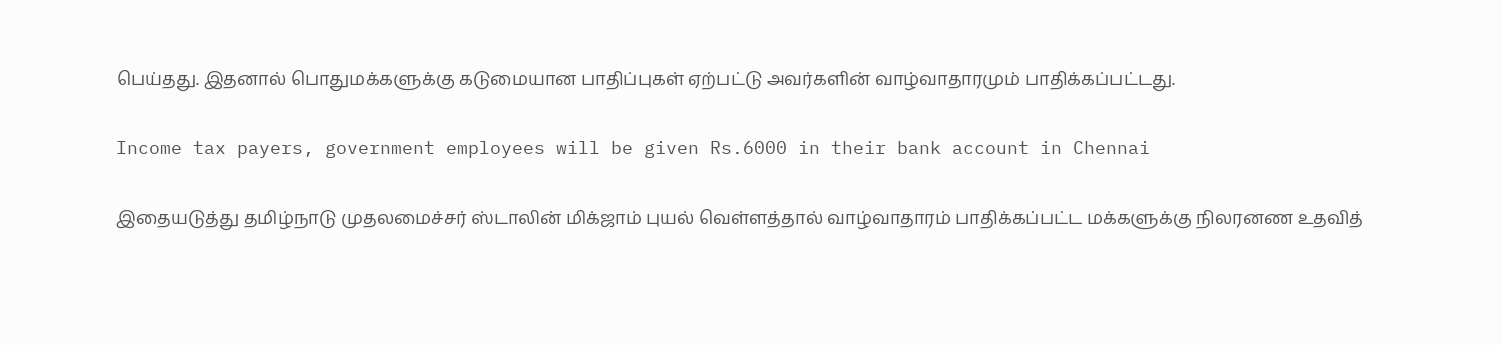பெய்தது. இதனால் பொதுமக்களுக்கு கடுமையான பாதிப்புகள் ஏற்பட்டு அவர்களின் வாழ்வாதாரமும் பாதிக்கப்பட்டது.

Income tax payers, government employees will be given Rs.6000 in their bank account in Chennai

இதையடுத்து தமிழ்நாடு முதலமைச்சர் ஸ்டாலின் மிக்ஜாம் புயல் வெள்ளத்தால் வாழ்வாதாரம் பாதிக்கப்பட்ட மக்களுக்கு நிலரனண உதவித்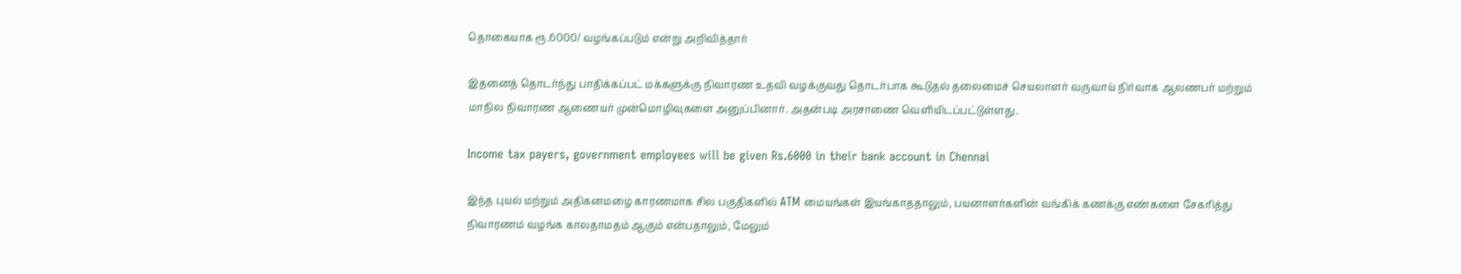தொகையாக ரூ.6000/ வழங்கப்படும் என்று அறிவித்தார்

இதனைத் தொடர்ந்து பாதிக்கப்பட் மக்களுக்கு நிவாரண உதவி வழக்குவது தொடர்பாக கூடுதல் தலைமைச் செயலாளர் வருவாய் நிர்வாக ஆலணபர் மற்றும் மாநில நிவாரண ஆணையர் முன்மொழிவுகளை அனுப்பினார். அதன்படி அரசாணை வெளியிடப்பட்டுள்ளது.

Income tax payers, government employees will be given Rs.6000 in their bank account in Chennai

இந்த புயல் மற்றும் அதிகனமழை காரணமாக சில பகுதிகளில் ATM மையங்கள் இயங்காததாலும், பயனாளர்களின் வங்கிக் கணக்கு எண்களை சேகரித்து நிவாரணம் வழங்க காலதாமதம் ஆகும் என்பதாலும், மேலும்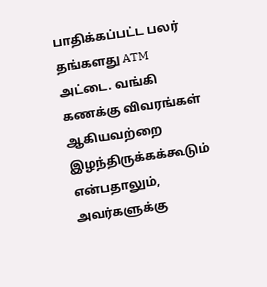பாதிக்கப்பட்ட பலர் தங்களது ATM அட்டை. வங்கி கணக்கு விவரங்கள் ஆகியவற்றை இழந்திருக்கக்கூடும் என்பதாலும், அவர்களுக்கு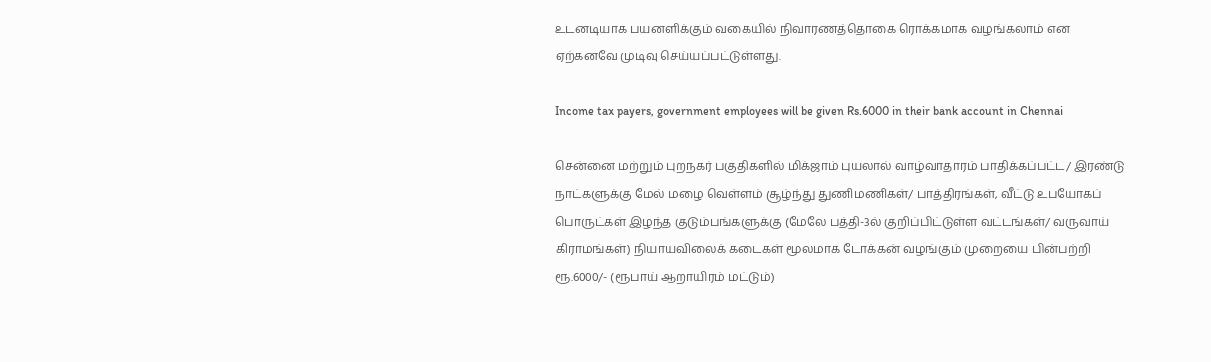உடனடியாக பயனளிக்கும் வகையில் நிவாரணத்தொகை ரொக்கமாக வழங்கலாம் என ஏற்கனவே முடிவு செய்யப்பட்டுள்ளது.

Income tax payers, government employees will be given Rs.6000 in their bank account in Chennai

சென்னை மற்றும் புறநகர் பகுதிகளில் மிக்ஜாம் புயலால் வாழ்வாதாரம் பாதிக்கப்பட்ட/ இரண்டு நாட்களுக்கு மேல் மழை வெள்ளம் சூழ்ந்து துணிமணிகள்/ பாத்திரங்கள், வீட்டு உபயோகப் பொருட்கள் இழந்த குடும்பங்களுக்கு (மேலே பத்தி-3ல் குறிப்பிட்டுள்ள வட்டங்கள்/ வருவாய் கிராமங்கள்) நியாயவிலைக் கடைகள் மூலமாக டோக்கன் வழங்கும் முறையை பின்பற்றி ரூ.6000/- (ரூபாய் ஆறாயிரம் மட்டும்)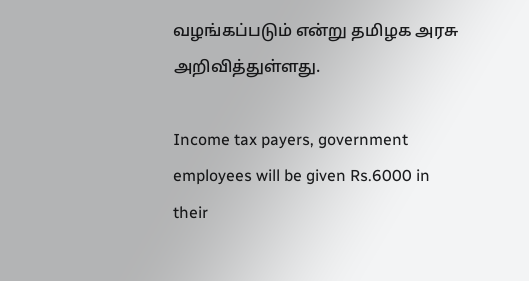வழங்கப்படும் என்று தமிழக அரசு அறிவித்துள்ளது.

Income tax payers, government employees will be given Rs.6000 in their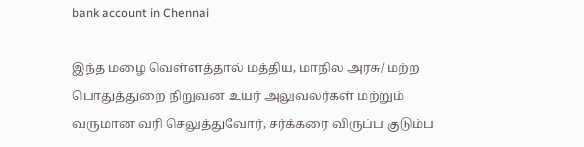bank account in Chennai

இந்த மழை வெள்ளத்தால் மத்திய, மாநில அரசு/ மற்ற பொதுத்துறை நிறுவன உயர் அலுவலர்கள் மற்றும் வருமான வரி செலுத்துவோர், சர்க்கரை விருப்ப குடும்ப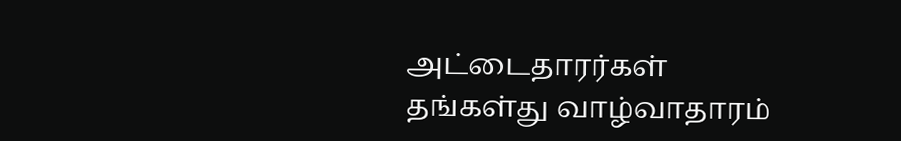அட்டைதாரர்கள் தங்கள்து வாழ்வாதாரம்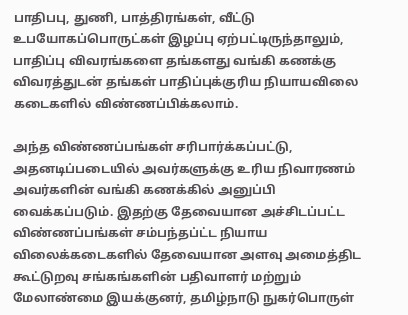பாதிபபு, துணி, பாத்திரங்கள், வீட்டு உபயோகப்பொருட்கள் இழப்பு ஏற்பட்டிருந்தாலும், பாதிப்பு விவரங்களை தங்களது வங்கி கணக்கு விவரத்துடன் தங்கள் பாதிப்புக்குரிய நியாயவிலை கடைகளில் விண்ணப்பிக்கலாம்.

அந்த விண்ணப்பங்கள் சரிபார்க்கப்பட்டு, அதனடிப்படையில் அவர்களுக்கு உரிய நிவாரணம் அவர்களின் வங்கி கணக்கில் அனுப்பி வைக்கப்படும். இதற்கு தேவையான அச்சிடப்பட்ட விண்ணப்பங்கள் சம்பந்தப்ட்ட நியாய விலைக்கடைகளில் தேவையான அளவு அமைத்திட கூட்டுறவு சங்கங்களின் பதிவாளர் மற்றும் மேலாண்மை இயக்குனர், தமிழ்நாடு நுகர்பொருள்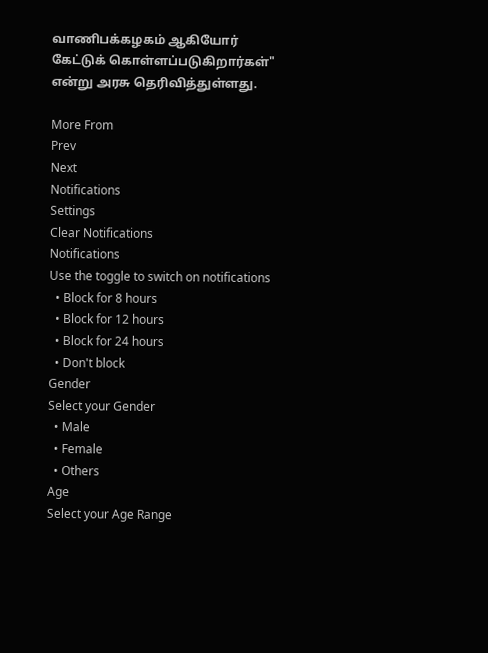வாணிபக்கழகம் ஆகியோர் கேட்டுக் கொள்ளப்படுகிறார்கள்" என்று அரசு தெரிவித்துள்ளது.

More From
Prev
Next
Notifications
Settings
Clear Notifications
Notifications
Use the toggle to switch on notifications
  • Block for 8 hours
  • Block for 12 hours
  • Block for 24 hours
  • Don't block
Gender
Select your Gender
  • Male
  • Female
  • Others
Age
Select your Age Range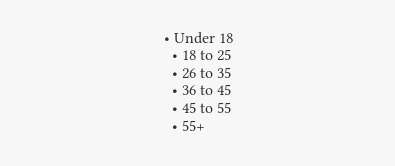• Under 18
  • 18 to 25
  • 26 to 35
  • 36 to 45
  • 45 to 55
  • 55+